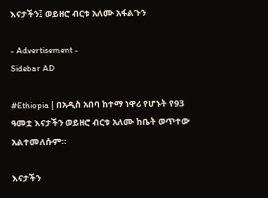እናታችን፤ ወይዘሮ ብርቱ አለሙ አፋልጉን

- Advertisement -
Sidebar AD

#Ethiopia | በአዲስ አበባ ከተማ ነዋሪ የሆኑት የ93 ዓመቷ እናታችን ወይዘሮ ብርቱ አለሙ ከቤት ወጥተው አልተመለሱም።

እናታችን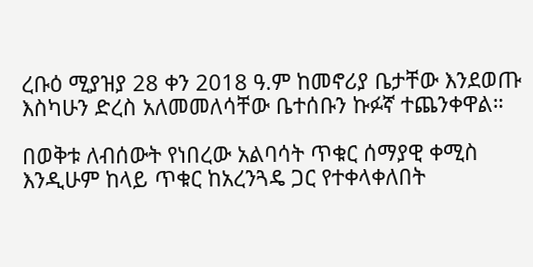ረቡዕ ሚያዝያ 28 ቀን 2018 ዓ.ም ከመኖሪያ ቤታቸው እንደወጡ እስካሁን ድረስ አለመመለሳቸው ቤተሰቡን ኩፉኛ ተጨንቀዋል።

በወቅቱ ለብሰውት የነበረው አልባሳት ጥቁር ሰማያዊ ቀሚስ እንዲሁም ከላይ ጥቁር ከአረንጓዴ ጋር የተቀላቀለበት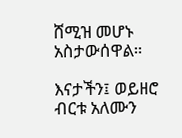ሸሚዝ መሆኑ አስታውሰዋል።

እናታችን፤ ወይዘሮ ብርቱ አለሙን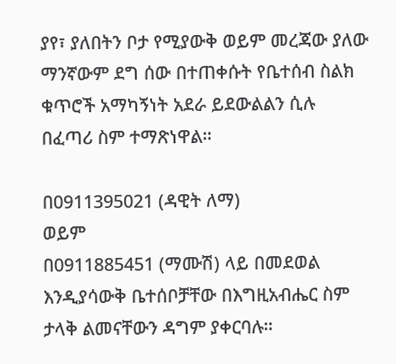ያየ፣ ያለበትን ቦታ የሚያውቅ ወይም መረጃው ያለው ማንኛውም ደግ ሰው በተጠቀሱት የቤተሰብ ስልክ ቁጥሮች አማካኝነት አደራ ይደውልልን ሲሉ በፈጣሪ ስም ተማጽነዋል።

በ0911395021 (ዳዊት ለማ)
ወይም
በ0911885451 (ማሙሽ) ላይ በመደወል እንዲያሳውቅ ቤተሰቦቻቸው በእግዚአብሔር ስም ታላቅ ልመናቸውን ዳግም ያቀርባሉ።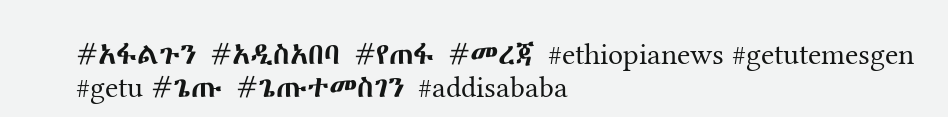#አፋልጉን #አዲስአበባ #የጠፋ #መረጃ #ethiopianews #getutemesgen #getu #ጌጡ #ጌጡተመስገን #addisababa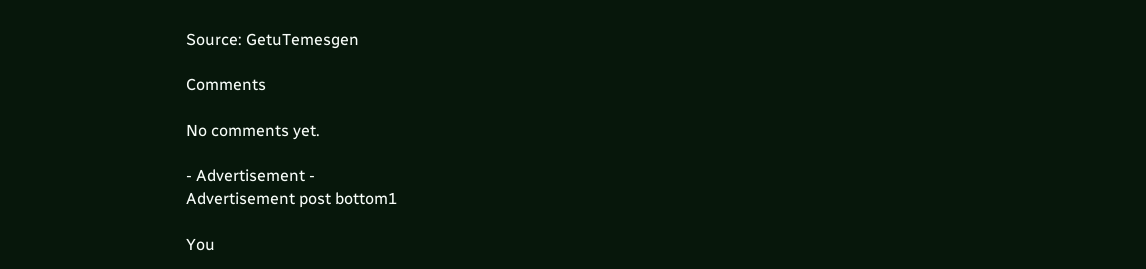Source: GetuTemesgen

Comments

No comments yet.

- Advertisement -
Advertisement post bottom1

You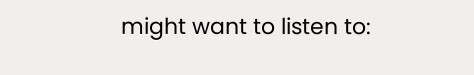might want to listen to: